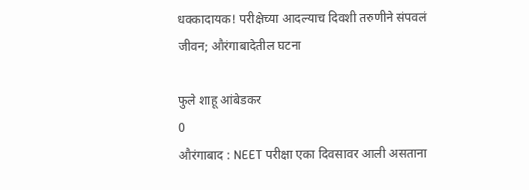धक्कादायक! परीक्षेच्या आदल्याच दिवशी तरुणीने संपवलं जीवन; औरंगाबादेतील घटना

फुले शाहू आंबेडकर
0
औरंगाबाद : NEET परीक्षा एका दिवसावर आली असताना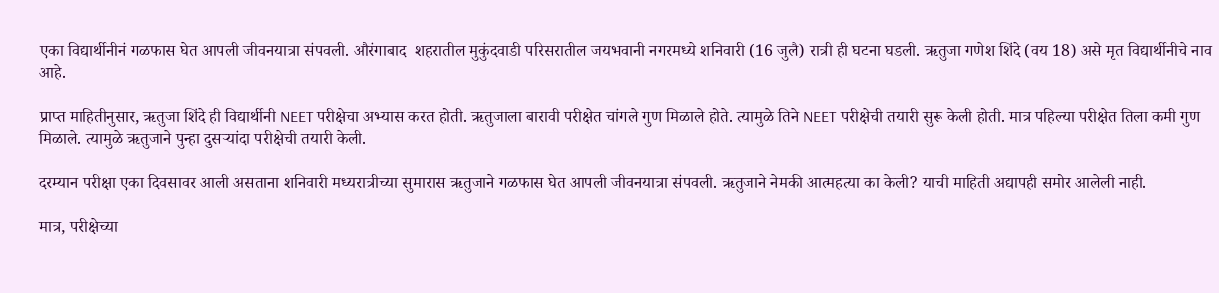एका विद्यार्थीनीनं गळफास घेत आपली जीवनयात्रा संपवली. औरंगाबाद  शहरातील मुकुंदवाडी परिसरातील जयभवानी नगरमध्ये शनिवारी (16 जुलै) रात्री ही घटना घडली. ऋतुजा गणेश शिंदे (वय 18) असे मृत विद्यार्थीनीचे नाव आहे.

प्राप्त माहितीनुसार, ऋतुजा शिंदे ही विद्यार्थीनी NEET परीक्षेचा अभ्यास करत होती. ऋतुजाला बारावी परीक्षेत चांगले गुण मिळाले होते. त्यामुळे तिने NEET परीक्षेची तयारी सुरू केली होती. मात्र पहिल्या परीक्षेत तिला कमी गुण मिळाले. त्यामुळे ऋतुजाने पुन्हा दुसऱ्यांदा परीक्षेची तयारी केली.

दरम्यान परीक्षा एका दिवसावर आली असताना शनिवारी मध्यरात्रीच्या सुमारास ऋतुजाने गळफास घेत आपली जीवनयात्रा संपवली. ऋतुजाने नेमकी आत्महत्या का केली? याची माहिती अद्यापही समोर आलेली नाही.

मात्र, परीक्षेच्या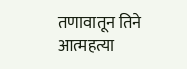तणावातून तिने आत्महत्या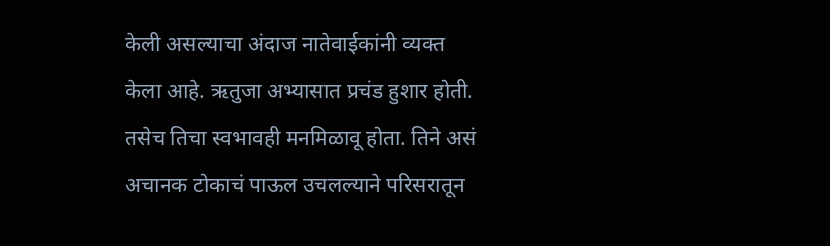केली असल्याचा अंदाज नातेवाईकांनी व्यक्त केला आहे. ऋतुजा अभ्यासात प्रचंड हुशार होती. तसेच तिचा स्वभावही मनमिळावू होता. तिने असं अचानक टोकाचं पाऊल उचलल्याने परिसरातून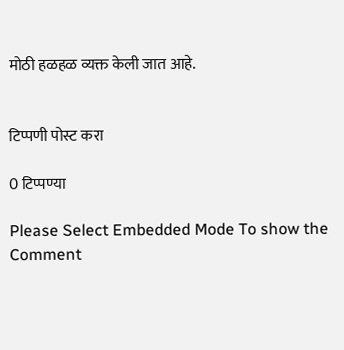मोठी हळहळ व्यक्त केली जात आहे.


टिप्पणी पोस्ट करा

0 टिप्पण्या

Please Select Embedded Mode To show the Comment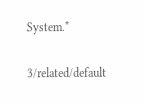System.*

3/related/default